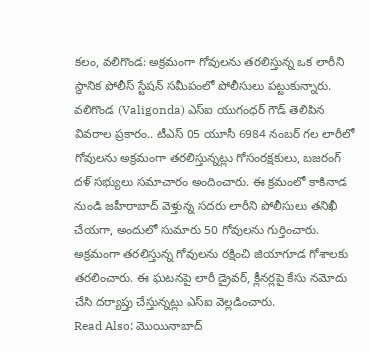కలం, వలిగొండ: అక్రమంగా గోవులను తరలిస్తున్న ఒక లారీని స్థానిక పోలీస్ స్టేషన్ సమీపంలో పోలీసులు పట్టుకున్నారు. వలిగొండ (Valigonda) ఎస్ఐ యుగంధర్ గౌడ్ తెలిపిన వివరాల ప్రకారం.. టీఎస్ 05 యూసీ 6984 నంబర్ గల లారీలో గోవులను అక్రమంగా తరలిస్తున్నట్లు గోసంరక్షకులు, బజరంగ్ దళ్ సభ్యులు సమాచారం అందించారు. ఈ క్రమంలో కాకినాడ నుండి జహీరాబాద్ వెళ్తున్న సదరు లారీని పోలీసులు తనిఖీ చేయగా, అందులో సుమారు 50 గోవులను గుర్తించారు. అక్రమంగా తరలిస్తున్న గోవులను రక్షించి జియాగూడ గోశాలకు తరలించారు. ఈ ఘటనపై లారీ డ్రైవర్, క్లీనర్లపై కేసు నమోదు చేసి దర్యాప్తు చేస్తున్నట్లు ఎస్ఐ వెల్లడించారు.
Read Also: మొయినాబాద్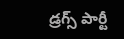డ్రగ్స్ పార్టీ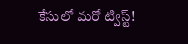కేసులో మరో ట్విస్ట్!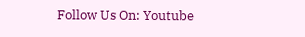Follow Us On: Youtube